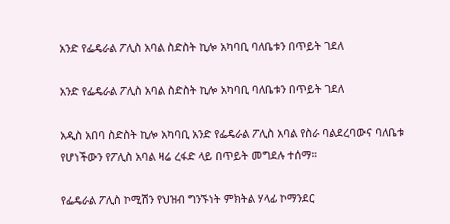አንድ የፌዴራል ፖሊስ አባል ስድስት ኪሎ አካባቢ ባለቤቱን በጥይት ገደለ

አንድ የፌዴራል ፖሊስ አባል ስድስት ኪሎ አካባቢ ባለቤቱን በጥይት ገደለ

አዲስ አበባ ስድስት ኪሎ አካባቢ አንድ የፌዴራል ፖሊስ አባል የስራ ባልደረባውና ባለቤቱ የሆነችውን የፖሊስ አባል ዛሬ ረፋድ ላይ በጥይት መግደሉ ተሰማ።

የፌዴራል ፖሊስ ኮሚሽን የህዝብ ግንኙነት ምክትል ሃላፊ ኮማንደር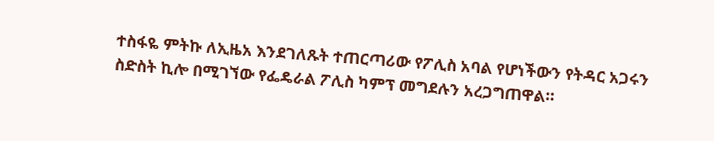ተስፋዬ ምትኩ ለኢዜአ እንደገለጹት ተጠርጣሪው የፖሊስ አባል የሆነችውን የትዳር አጋሩን ስድስት ኪሎ በሚገኘው የፌዴራል ፖሊስ ካምፕ መግደሉን አረጋግጠዋል።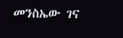መንስኤው ገና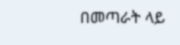በመጣራት ላይ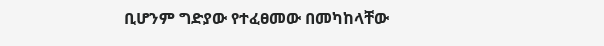ቢሆንም ግድያው የተፈፀመው በመካከላቸው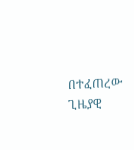በተፈጠረው ጊዜያዊ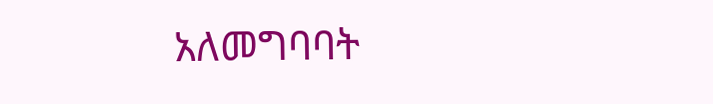አለመግባባት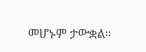መሆኑም ታውቋል።